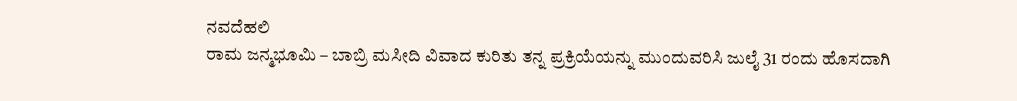ನವದೆಹಲಿ
ರಾಮ ಜನ್ಮಭೂಮಿ – ಬಾಬ್ರಿ ಮಸೀದಿ ವಿವಾದ ಕುರಿತು ತನ್ನ ಪ್ರಕ್ರಿಯೆಯನ್ನು ಮುಂದುವರಿಸಿ ಜುಲೈ 31 ರಂದು ಹೊಸದಾಗಿ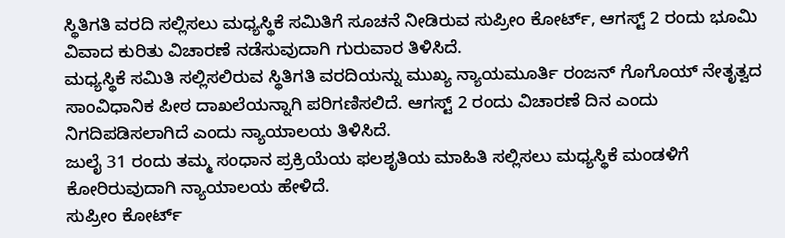ಸ್ಥಿತಿಗತಿ ವರದಿ ಸಲ್ಲಿಸಲು ಮಧ್ಯಸ್ಥಿಕೆ ಸಮಿತಿಗೆ ಸೂಚನೆ ನೀಡಿರುವ ಸುಪ್ರೀಂ ಕೋರ್ಟ್, ಆಗಸ್ಟ್ 2 ರಂದು ಭೂಮಿ ವಿವಾದ ಕುರಿತು ವಿಚಾರಣೆ ನಡೆಸುವುದಾಗಿ ಗುರುವಾರ ತಿಳಿಸಿದೆ.
ಮಧ್ಯಸ್ಥಿಕೆ ಸಮಿತಿ ಸಲ್ಲಿಸಲಿರುವ ಸ್ಥಿತಿಗತಿ ವರದಿಯನ್ನು ಮುಖ್ಯ ನ್ಯಾಯಮೂರ್ತಿ ರಂಜನ್ ಗೊಗೊಯ್ ನೇತೃತ್ವದ ಸಾಂವಿಧಾನಿಕ ಪೀಠ ದಾಖಲೆಯನ್ನಾಗಿ ಪರಿಗಣಿಸಲಿದೆ. ಆಗಸ್ಟ್ 2 ರಂದು ವಿಚಾರಣೆ ದಿನ ಎಂದು ನಿಗದಿಪಡಿಸಲಾಗಿದೆ ಎಂದು ನ್ಯಾಯಾಲಯ ತಿಳಿಸಿದೆ.
ಜುಲೈ 31 ರಂದು ತಮ್ಮ ಸಂಧಾನ ಪ್ರಕ್ರಿಯೆಯ ಫಲಶೃತಿಯ ಮಾಹಿತಿ ಸಲ್ಲಿಸಲು ಮಧ್ಯಸ್ಥಿಕೆ ಮಂಡಳಿಗೆ ಕೋರಿರುವುದಾಗಿ ನ್ಯಾಯಾಲಯ ಹೇಳಿದೆ.
ಸುಪ್ರೀಂ ಕೋರ್ಟ್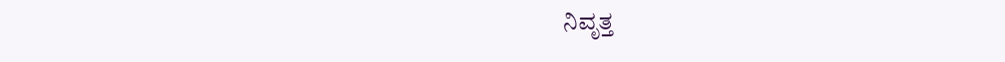ನಿವೃತ್ತ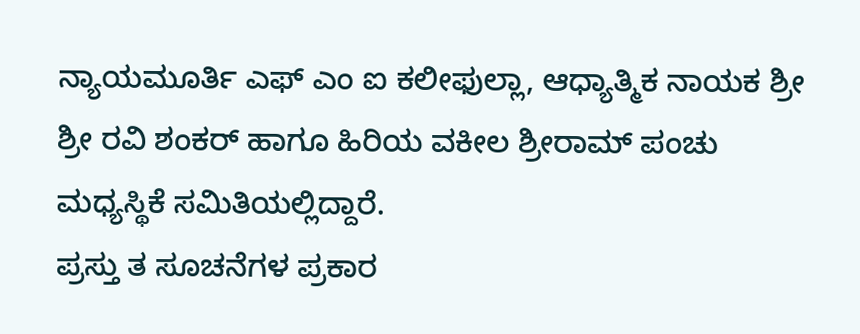ನ್ಯಾಯಮೂರ್ತಿ ಎಫ್ ಎಂ ಐ ಕಲೀಫುಲ್ಲಾ, ಆಧ್ಯಾತ್ಮಿಕ ನಾಯಕ ಶ್ರೀ ಶ್ರೀ ರವಿ ಶಂಕರ್ ಹಾಗೂ ಹಿರಿಯ ವಕೀಲ ಶ್ರೀರಾಮ್ ಪಂಚು ಮಧ್ಯಸ್ಥಿಕೆ ಸಮಿತಿಯಲ್ಲಿದ್ದಾರೆ.
ಪ್ರಸ್ತು ತ ಸೂಚನೆಗಳ ಪ್ರಕಾರ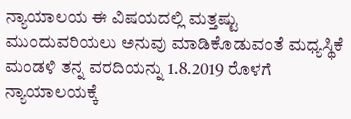ನ್ಯಾಯಾಲಯ ಈ ವಿಷಯದಲ್ಲಿ ಮತ್ತಷ್ಟು ಮುಂದುವರಿಯಲು ಅನುವು ಮಾಡಿಕೊಡುವಂತೆ ಮಧ್ಯಸ್ಥಿಕೆ ಮಂಡಳಿ ತನ್ನ ವರದಿಯನ್ನು 1.8.2019 ರೊಳಗೆ ನ್ಯಾಯಾಲಯಕ್ಕೆ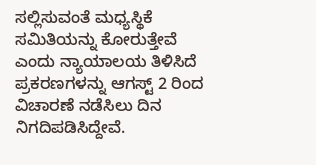ಸಲ್ಲಿಸುವಂತೆ ಮಧ್ಯಸ್ಥಿಕೆ ಸಮಿತಿಯನ್ನು ಕೋರುತ್ತೇವೆ ಎಂದು ನ್ಯಾಯಾಲಯ ತಿಳಿಸಿದೆ ಪ್ರಕರಣಗಳನ್ನು ಆಗಸ್ಟ್ 2 ರಿಂದ ವಿಚಾರಣೆ ನಡೆಸಿಲು ದಿನ ನಿಗದಿಪಡಿಸಿದ್ದೇವೆ.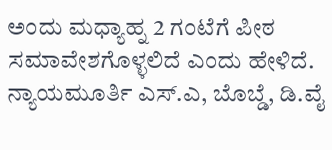ಅಂದು ಮಧ್ಯಾಹ್ನ 2 ಗಂಟೆಗೆ ಪೀಠ ಸಮಾವೇಶಗೊಳ್ಳಲಿದೆ ಎಂದು ಹೇಳಿದೆ.
ನ್ಯಾಯಮೂರ್ತಿ ಎಸ್.ಎ, ಬೊಬ್ಡೆ, ಡಿ.ವೈ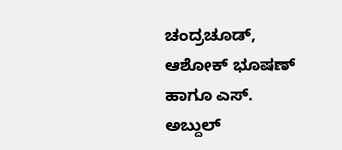ಚಂದ್ರಚೂಡ್, ಆಶೋಕ್ ಭೂಷಣ್ ಹಾಗೂ ಎಸ್. ಅಬ್ದುಲ್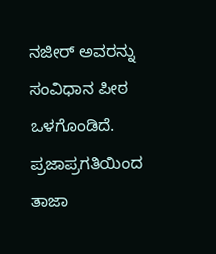ನಜೀರ್ ಅವರನ್ನು ಸಂವಿಧಾನ ಪೀಠ ಒಳಗೊಂಡಿದೆ.
ಪ್ರಜಾಪ್ರಗತಿಯಿಂದ ತಾಜಾ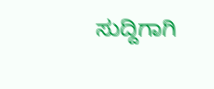ಸುದ್ದಿಗಾಗಿ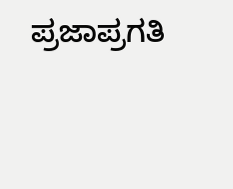ಪ್ರಜಾಪ್ರಗತಿ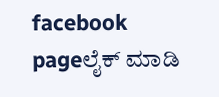facebook pageಲೈಕ್ ಮಾಡಿ